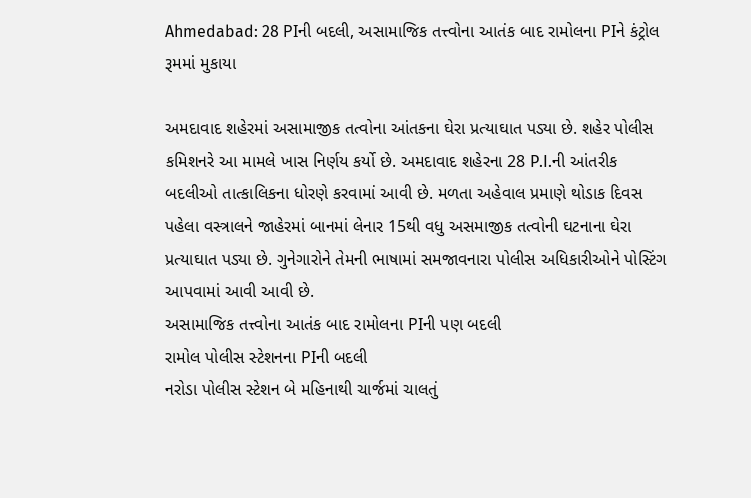Ahmedabad: 28 PIની બદલી, અસામાજિક તત્ત્વોના આતંક બાદ રામોલના PIને કંટ્રોલ રૂમમાં મુકાયા

અમદાવાદ શહેરમાં અસામાજીક તત્વોના આંતકના ઘેરા પ્રત્યાઘાત પડ્યા છે. શહેર પોલીસ કમિશનરે આ મામલે ખાસ નિર્ણય કર્યો છે. અમદાવાદ શહેરના 28 P.I.ની આંતરીક બદલીઓ તાત્કાલિકના ધોરણે કરવામાં આવી છે. મળતા અહેવાલ પ્રમાણે થોડાક દિવસ પહેલા વસ્ત્રાલને જાહેરમાં બાનમાં લેનાર 15થી વધુ અસમાજીક તત્વોની ઘટનાના ઘેરા પ્રત્યાઘાત પડ્યા છે. ગુનેગારોને તેમની ભાષામાં સમજાવનારા પોલીસ અધિકારીઓને પોસ્ટિંગ આપવામાં આવી આવી છે.
અસામાજિક તત્ત્વોના આતંક બાદ રામોલના PIની પણ બદલી
રામોલ પોલીસ સ્ટેશનના PIની બદલી
નરોડા પોલીસ સ્ટેશન બે મહિનાથી ચાર્જમાં ચાલતું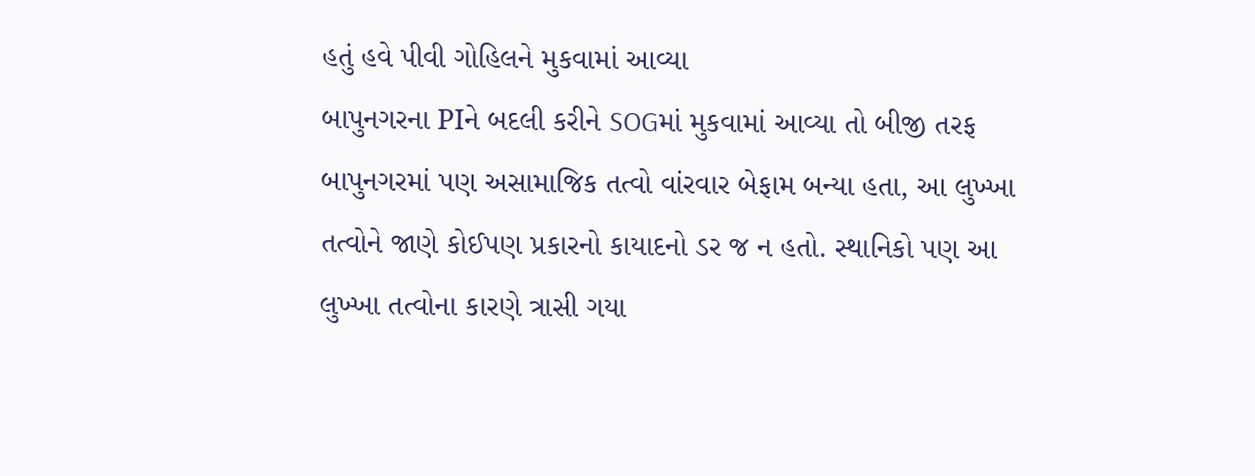હતું હવે પીવી ગોહિલને મુકવામાં આવ્યા
બાપુનગરના PIને બદલી કરીને SOGમાં મુકવામાં આવ્યા તો બીજી તરફ બાપુનગરમાં પણ અસામાજિક તત્વો વાંરવાર બેફામ બન્યા હતા, આ લુખ્ખા તત્વોને જાણે કોઈપણ પ્રકારનો કાયાદનો ડર જ ન હતો. સ્થાનિકો પણ આ લુખ્ખા તત્વોના કારણે ત્રાસી ગયા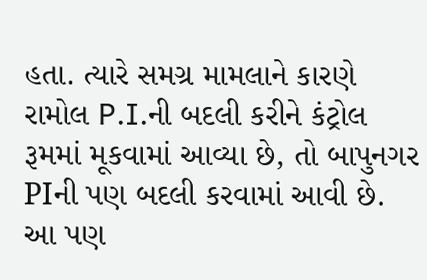હતા. ત્યારે સમગ્ર મામલાને કારણે રામોલ P.I.ની બદલી કરીને કંટ્રોલ રૂમમાં મૂકવામાં આવ્યા છે, તો બાપુનગર PIની પણ બદલી કરવામાં આવી છે.
આ પણ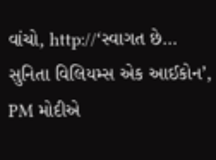વાંચો, http://‘સ્વાગત છે… સુનિતા વિલિયમ્સ એક આઈકોન’, PM મોદીએ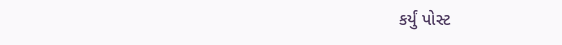કર્યું પોસ્ટ